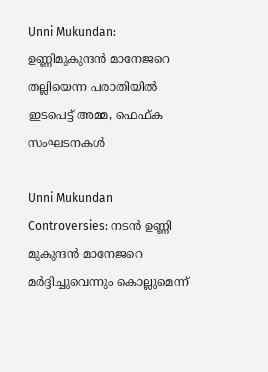Unni Mukundan: ഉണ്ണിമുകുന്ദന്‍ മാനേജറെ തല്ലിയെന്ന പരാതിയിൽ ഇടപെട്ട് അമ്മ, ഫെഫ്ക സംഘടനകൾ

Unni Mukundan Controversies: നടൻ ഉണ്ണി മുകുന്ദൻ മാനേജറെ മർദ്ദിച്ചുവെന്നും കൊല്ലുമെന്ന്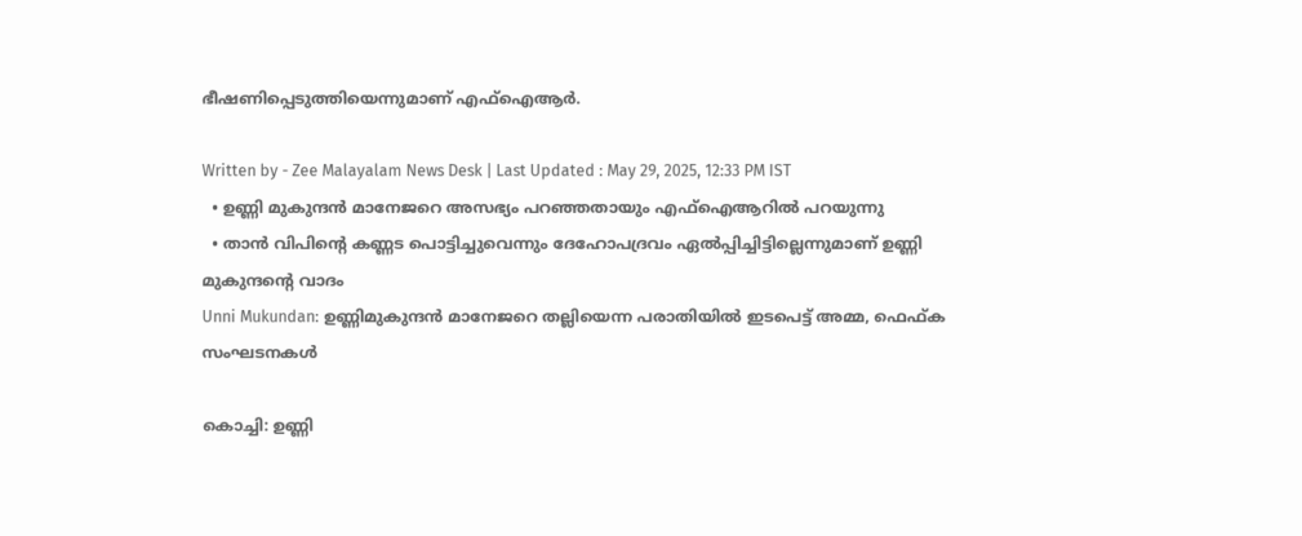ഭീഷണിപ്പെടുത്തിയെന്നുമാണ് എഫ്ഐആർ.

Written by - Zee Malayalam News Desk | Last Updated : May 29, 2025, 12:33 PM IST
  • ഉണ്ണി മുകുന്ദൻ മാനേജറെ അസഭ്യം പറഞ്ഞതായും എഫ്ഐആറിൽ പറയുന്നു
  • താൻ വിപിന്റെ കണ്ണട പൊട്ടിച്ചുവെന്നും ദേഹോപദ്രവം ഏൽപ്പിച്ചിട്ടില്ലെന്നുമാണ് ഉണ്ണി മുകുന്ദന്റെ വാദം
Unni Mukundan: ഉണ്ണിമുകുന്ദന്‍ മാനേജറെ തല്ലിയെന്ന പരാതിയിൽ ഇടപെട്ട് അമ്മ, ഫെഫ്ക സംഘടനകൾ

കൊച്ചി: ഉണ്ണി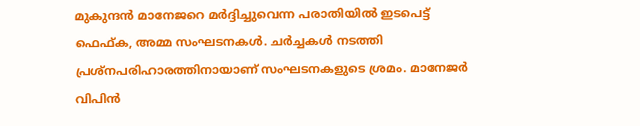മുകുന്ദൻ മാനേജറെ മർദ്ദിച്ചുവെന്ന പരാതിയിൽ ഇടപെട്ട് ഫെഫ്ക, അമ്മ സംഘടനകൾ. ചർച്ചകൾ നടത്തി പ്രശ്നപരിഹാരത്തിനായാണ് സംഘടനകളുടെ ശ്രമം. മാനേജർ വിപിൻ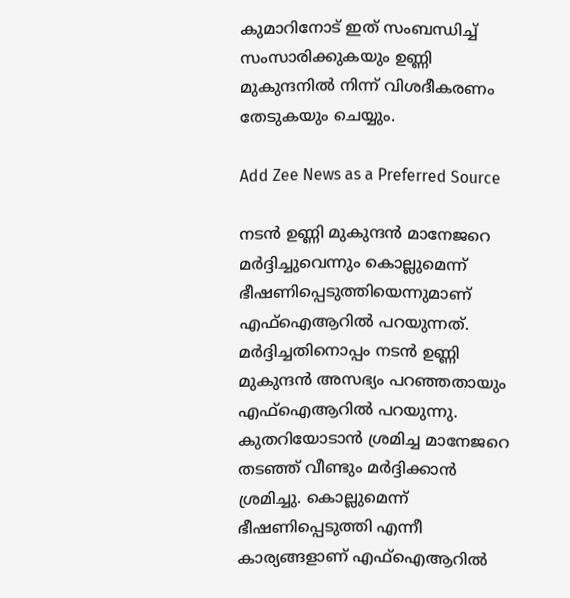കുമാറിനോട് ഇത് സംബന്ധിച്ച് സംസാരിക്കുകയും ഉണ്ണി മുകുന്ദനിൽ നിന്ന് വിശദീകരണം തേടുകയും ചെയ്യും.

Add Zee News as a Preferred Source

നടൻ ഉണ്ണി മുകുന്ദൻ മാനേജറെ മർദ്ദിച്ചുവെന്നും കൊല്ലുമെന്ന് ഭീഷണിപ്പെടുത്തിയെന്നുമാണ് എഫ്ഐആറിൽ പറയുന്നത്. മർദ്ദിച്ചതിനൊപ്പം നടൻ ഉണ്ണി മുകുന്ദൻ അസഭ്യം പറഞ്ഞതായും എഫ്ഐആറിൽ പറയുന്നു. കുതറിയോടാൻ ശ്രമിച്ച മാനേജറെ തടഞ്ഞ് വീണ്ടും മർദ്ദിക്കാൻ ശ്രമിച്ചു. കൊല്ലുമെന്ന് ഭീഷണിപ്പെടുത്തി എന്നീ കാര്യങ്ങളാണ് എഫ്ഐആറിൽ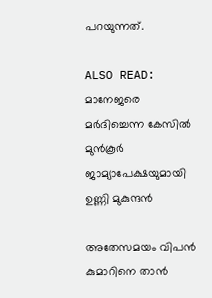പറയുന്നത്.

ALSO READ: മാനേജരെ മർദിച്ചെന്ന കേസിൽ മുൻകൂർ ജാമ്യാപേക്ഷയുമായി ഉണ്ണി മുകുന്ദൻ

അതേസമയം വിപൻ കുമാറിനെ താൻ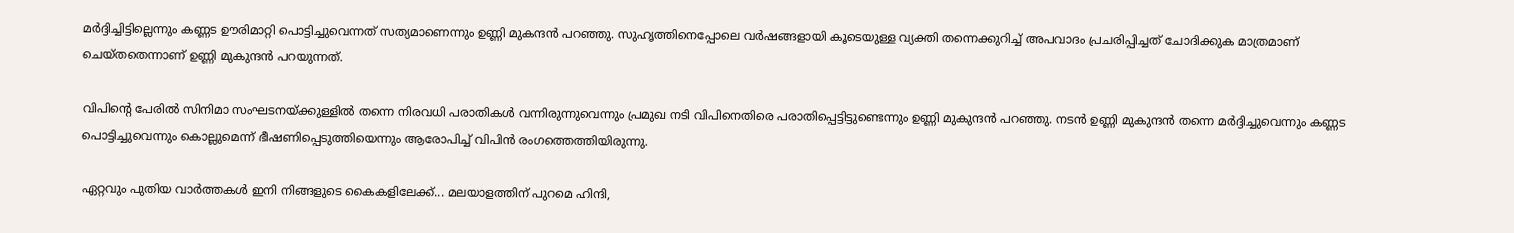മർദ്ദിച്ചിട്ടില്ലെന്നും കണ്ണട ഊരിമാറ്റി പൊട്ടിച്ചുവെന്നത് സത്യമാണെന്നും ഉണ്ണി മുകന്ദൻ പറഞ്ഞു. സുഹൃത്തിനെപ്പോലെ വർഷങ്ങളായി കൂടെയുള്ള വ്യക്തി തന്നെക്കുറിച്ച് അപവാദം പ്രചരിപ്പിച്ചത് ചോദിക്കുക മാത്രമാണ് ചെയ്തതെന്നാണ് ഉണ്ണി മുകുന്ദൻ പറയുന്നത്.

വിപിന്റെ പേരിൽ സിനിമാ സംഘടനയ്ക്കുള്ളിൽ തന്നെ നിരവധി പരാതികൾ വന്നിരുന്നുവെന്നും പ്രമുഖ നടി വിപിനെതിരെ പരാതിപ്പെട്ടിട്ടുണ്ടെന്നും ഉണ്ണി മുകുന്ദൻ പറഞ്ഞു. നടൻ ഉണ്ണി മുകുന്ദൻ തന്നെ മർദ്ദിച്ചുവെന്നും കണ്ണട പൊട്ടിച്ചുവെന്നും കൊല്ലുമെന്ന് ഭീഷണിപ്പെടുത്തിയെന്നും ആരോപിച്ച് വിപിൻ രംഗത്തെത്തിയിരുന്നു.

ഏറ്റവും പുതിയ വാർത്തകൾ ഇനി നിങ്ങളുടെ കൈകളിലേക്ക്... മലയാളത്തിന് പുറമെ ഹിന്ദി,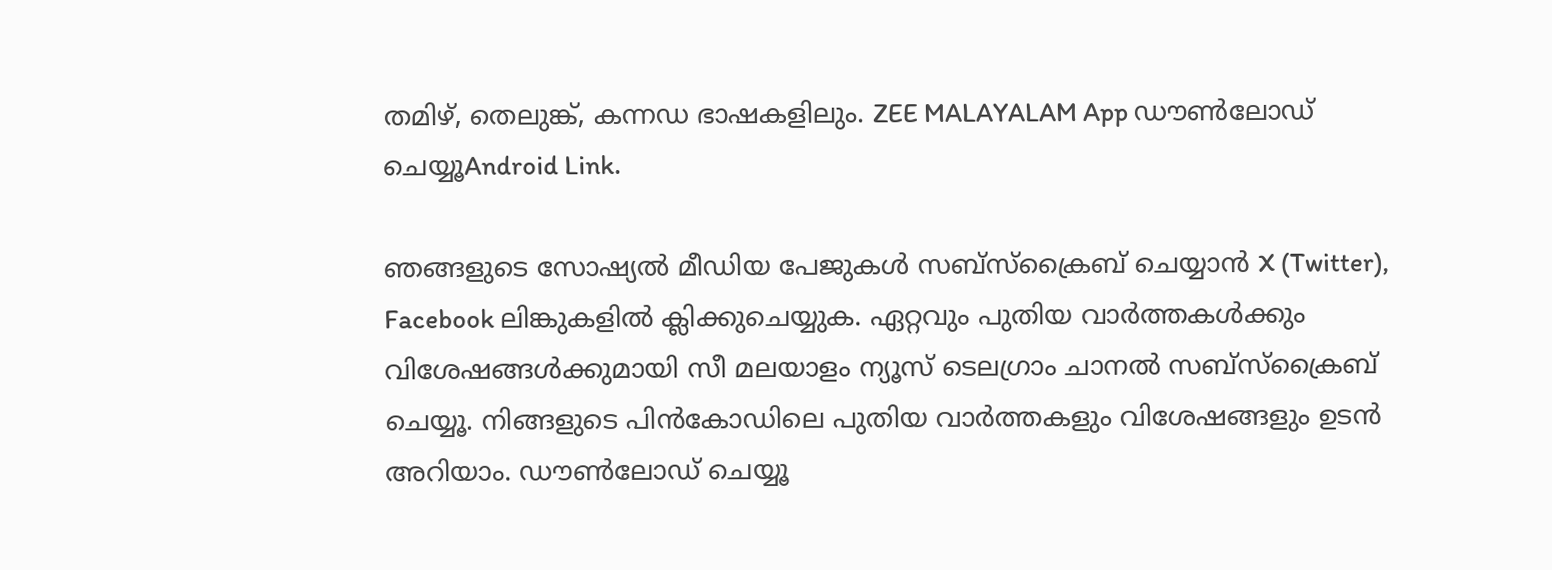തമിഴ്, തെലുങ്ക്, കന്നഡ ഭാഷകളിലും. ZEE MALAYALAM App ഡൗൺലോഡ് ചെയ്യൂAndroid Link.

ഞങ്ങളുടെ സോഷ്യൽ മീഡിയ പേജുകൾ സബ്‌സ്‌ക്രൈബ് ചെയ്യാൻ X (Twitter), Facebook ലിങ്കുകളിൽ ക്ലിക്കുചെയ്യുക. ഏറ്റവും പുതിയ വാര്‍ത്തകൾക്കും വിശേഷങ്ങൾക്കുമായി സീ മലയാളം ന്യൂസ് ടെലഗ്രാം ചാനല്‍ സബ്‌സ്‌ക്രൈബ് ചെയ്യൂ. നിങ്ങളുടെ പിൻകോഡിലെ പുതിയ വാർത്തകളും വിശേഷങ്ങളും ഉടൻ അറിയാം. ഡൗൺലോഡ് ചെയ്യൂ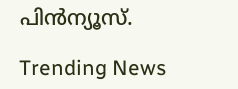പിൻന്യൂസ്.

Trending News